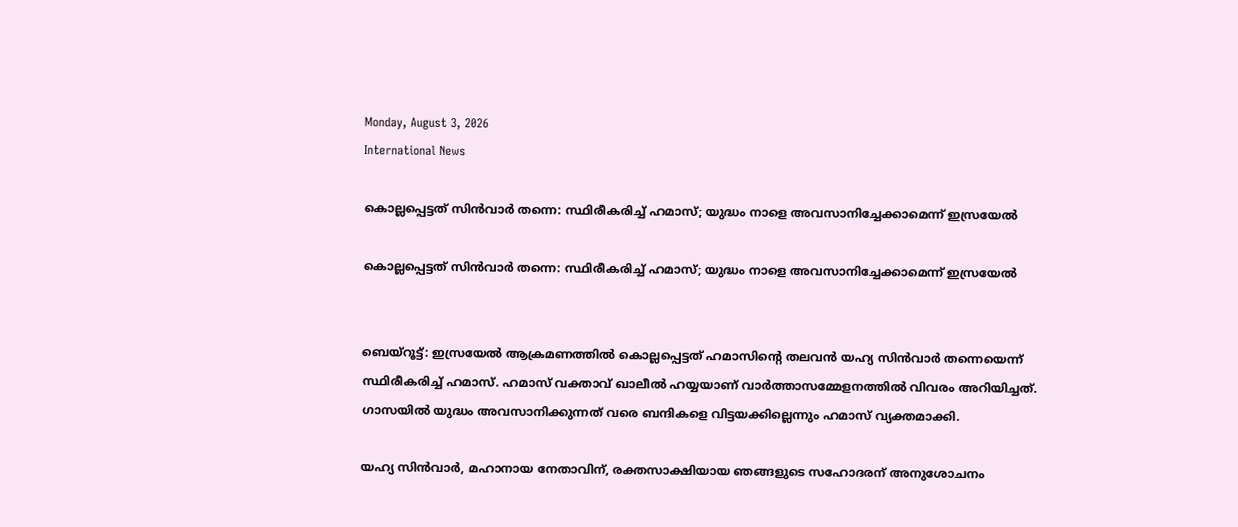Monday, August 3, 2026
International News

കൊല്ലപ്പെട്ടത് സിന്‍വാര്‍ തന്നെ: സ്ഥിരീകരിച്ച് ഹമാസ്; യുദ്ധം നാളെ അവസാനിച്ചേക്കാമെന്ന് ഇസ്രയേല്‍

കൊല്ലപ്പെട്ടത് സിന്‍വാര്‍ തന്നെ: സ്ഥിരീകരിച്ച് ഹമാസ്; യുദ്ധം നാളെ അവസാനിച്ചേക്കാമെന്ന് ഇസ്രയേല്‍


ബെയ്റൂട്ട്: ഇസ്രയേല്‍ ആക്രമണത്തില്‍ കൊല്ലപ്പെട്ടത് ഹമാസിന്റെ തലവന്‍ യഹ്യ സിന്‍വാര്‍ തന്നെയെന്ന് സ്ഥിരീകരിച്ച് ഹമാസ്. ഹമാസ് വക്താവ് ഖാലീല്‍ ഹയ്യയാണ് വാര്‍ത്താസമ്മേളനത്തില്‍ വിവരം അറിയിച്ചത്. ഗാസയില്‍ യുദ്ധം അവസാനിക്കുന്നത് വരെ ബന്ദികളെ വിട്ടയക്കില്ലെന്നും ഹമാസ് വ്യക്തമാക്കി.

യഹ്യ സിന്‍വാര്‍, മഹാനായ നേതാവിന്, രക്തസാക്ഷിയായ ഞങ്ങളുടെ സഹോദരന് അനുശോചനം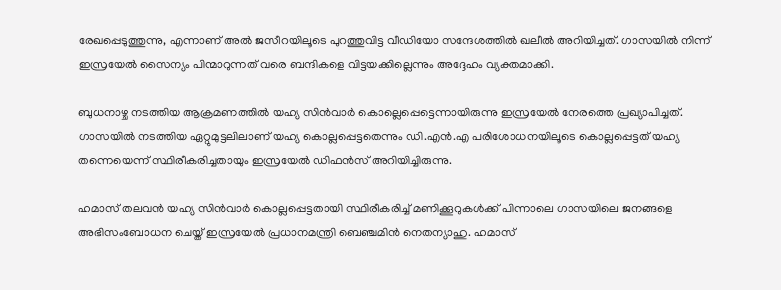രേഖപ്പെടുത്തുന്നു, എന്നാണ് അല്‍ ജസീറയിലൂടെ പുറത്തുവിട്ട വീഡിയോ സന്ദേശത്തില്‍ ഖലീല്‍ അറിയിച്ചത്. ഗാസയില്‍ നിന്ന് ഇസ്രയേല്‍ സൈന്യം പിന്മാറുന്നത് വരെ ബന്ദികളെ വിട്ടയക്കില്ലെന്നും അദ്ദേഹം വ്യക്തമാക്കി.

ബുധനാഴ്ച നടത്തിയ ആക്രമണത്തില്‍ യഹ്യ സിന്‍വാര്‍ കൊല്ലെപ്പെട്ടെന്നായിരുന്നു ഇസ്രയേല്‍ നേരത്തെ പ്രഖ്യാപിച്ചത്. ഗാസയില്‍ നടത്തിയ ഏറ്റുമുട്ടലിലാണ് യഹ്യ കൊല്ലപ്പെട്ടതെന്നും ഡി.എന്‍.എ പരിശോധനയിലൂടെ കൊല്ലപ്പെട്ടത് യഹ്യ തന്നെയെന്ന് സ്ഥിരീകരിച്ചതായും ഇസ്രയേല്‍ ഡിഫന്‍സ് അറിയിച്ചിരുന്നു.

ഹമാസ് തലവന്‍ യഹ്യ സിന്‍വാര്‍ കൊല്ലപ്പെട്ടതായി സ്ഥിരീകരിച്ച് മണിക്കൂറുകള്‍ക്ക് പിന്നാലെ ഗാസയിലെ ജനങ്ങളെ അഭിസംബോധന ചെയ്ത് ഇസ്രയേല്‍ പ്രധാനമന്ത്രി ബെഞ്ചമിന്‍ നെതന്യാഹു. ഹമാസ്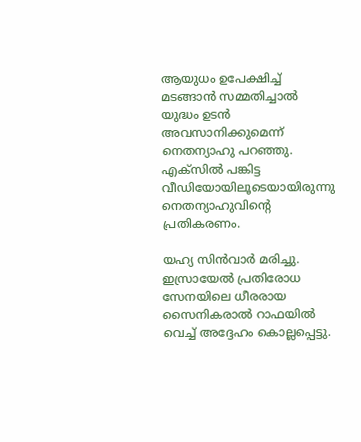ആയുധം ഉപേക്ഷിച്ച് മടങ്ങാന്‍ സമ്മതിച്ചാല്‍ യുദ്ധം ഉടന്‍ അവസാനിക്കുമെന്ന് നെതന്യാഹു പറഞ്ഞു. എക്സില്‍ പങ്കിട്ട വീഡിയോയിലൂടെയായിരുന്നു നെതന്യാഹുവിന്റെ പ്രതികരണം.

യഹ്യ സിന്‍വാര്‍ മരിച്ചു. ഇസ്രായേല്‍ പ്രതിരോധ സേനയിലെ ധീരരായ സൈനികരാല്‍ റാഫയില്‍ വെച്ച് അദ്ദേഹം കൊല്ലപ്പെട്ടു.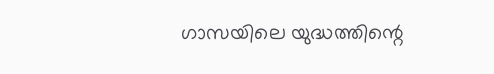ഗാസയിലെ യുദ്ധത്തിന്റെ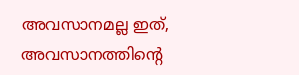അവസാനമല്ല ഇത്, അവസാനത്തിന്റെ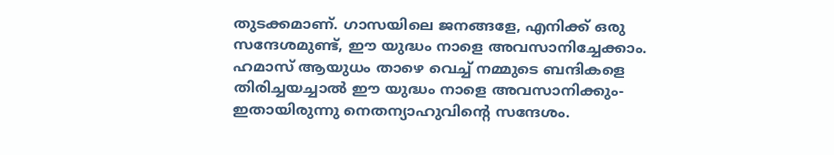തുടക്കമാണ്. ഗാസയിലെ ജനങ്ങളേ, എനിക്ക് ഒരു സന്ദേശമുണ്ട്, ഈ യുദ്ധം നാളെ അവസാനിച്ചേക്കാം. ഹമാസ് ആയുധം താഴെ വെച്ച് നമ്മുടെ ബന്ദികളെ തിരിച്ചയച്ചാല്‍ ഈ യുദ്ധം നാളെ അവസാനിക്കും- ഇതായിരുന്നു നെതന്യാഹുവിന്റെ സന്ദേശം.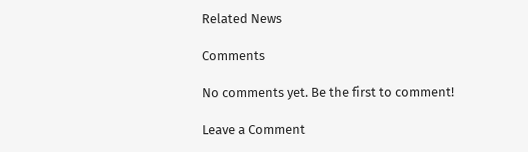Related News

Comments

No comments yet. Be the first to comment!

Leave a Comment